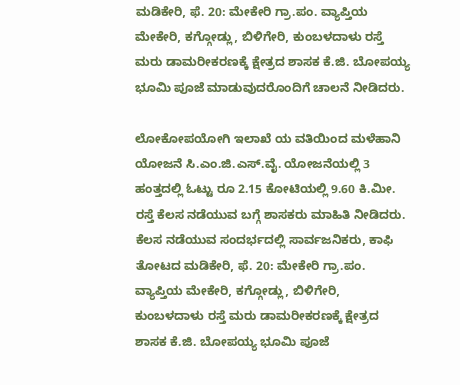ಮಡಿಕೇರಿ, ಫೆ. 20: ಮೇಕೇರಿ ಗ್ರಾ.ಪಂ. ವ್ಯಾಪ್ತಿಯ ಮೇಕೇರಿ, ಕಗ್ಗೋಡ್ಲು, ಬಿಳಿಗೇರಿ, ಕುಂಬಳದಾಳು ರಸ್ತೆ ಮರು ಡಾಮರೀಕರಣಕ್ಕೆ ಕ್ಷೇತ್ರದ ಶಾಸಕ ಕೆ.ಜಿ. ಬೋಪಯ್ಯ ಭೂಮಿ ಪೂಜೆ ಮಾಡುವುದರೊಂದಿಗೆ ಚಾಲನೆ ನೀಡಿದರು.

ಲೋಕೋಪಯೋಗಿ ಇಲಾಖೆ ಯ ವತಿಯಿಂದ ಮಳೆಹಾನಿ ಯೋಜನೆ ಸಿ.ಎಂ.ಜಿ.ಎಸ್.ವೈ. ಯೋಜನೆಯಲ್ಲಿ 3 ಹಂತ್ತದಲ್ಲಿ ಓಟ್ಟು ರೂ 2.15 ಕೋಟಿಯಲ್ಲಿ 9.60 ಕಿ.ಮೀ. ರಸ್ತೆ ಕೆಲಸ ನಡೆಯುವ ಬಗ್ಗೆ ಶಾಸಕರು ಮಾಹಿತಿ ನೀಡಿದರು. ಕೆಲಸ ನಡೆಯುವ ಸಂದರ್ಭದಲ್ಲಿ ಸಾರ್ವಜನಿಕರು, ಕಾಫಿ ತೋಟದ ಮಡಿಕೇರಿ, ಫೆ. 20: ಮೇಕೇರಿ ಗ್ರಾ.ಪಂ. ವ್ಯಾಪ್ತಿಯ ಮೇಕೇರಿ, ಕಗ್ಗೋಡ್ಲು, ಬಿಳಿಗೇರಿ, ಕುಂಬಳದಾಳು ರಸ್ತೆ ಮರು ಡಾಮರೀಕರಣಕ್ಕೆ ಕ್ಷೇತ್ರದ ಶಾಸಕ ಕೆ.ಜಿ. ಬೋಪಯ್ಯ ಭೂಮಿ ಪೂಜೆ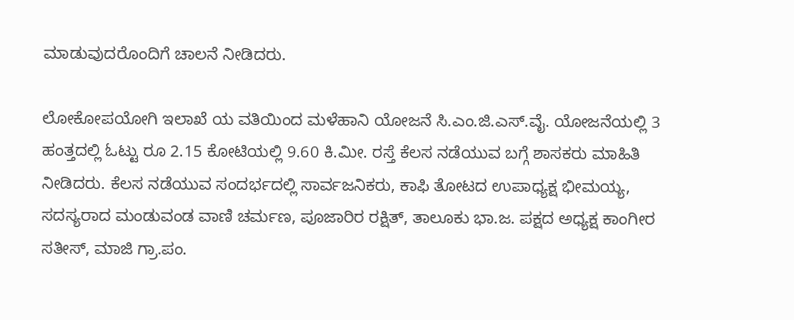ಮಾಡುವುದರೊಂದಿಗೆ ಚಾಲನೆ ನೀಡಿದರು.

ಲೋಕೋಪಯೋಗಿ ಇಲಾಖೆ ಯ ವತಿಯಿಂದ ಮಳೆಹಾನಿ ಯೋಜನೆ ಸಿ.ಎಂ.ಜಿ.ಎಸ್.ವೈ. ಯೋಜನೆಯಲ್ಲಿ 3 ಹಂತ್ತದಲ್ಲಿ ಓಟ್ಟು ರೂ 2.15 ಕೋಟಿಯಲ್ಲಿ 9.60 ಕಿ.ಮೀ. ರಸ್ತೆ ಕೆಲಸ ನಡೆಯುವ ಬಗ್ಗೆ ಶಾಸಕರು ಮಾಹಿತಿ ನೀಡಿದರು. ಕೆಲಸ ನಡೆಯುವ ಸಂದರ್ಭದಲ್ಲಿ ಸಾರ್ವಜನಿಕರು, ಕಾಫಿ ತೋಟದ ಉಪಾಧ್ಯಕ್ಷ ಭೀಮಯ್ಯ, ಸದಸ್ಯರಾದ ಮಂಡುವಂಡ ವಾಣಿ ಚರ್ಮಣ, ಪೂಜಾರಿರ ರಕ್ಷಿತ್, ತಾಲೂಕು ಭಾ.ಜ. ಪಕ್ಷದ ಅಧ್ಯಕ್ಷ ಕಾಂಗೀರ ಸತೀಸ್, ಮಾಜಿ ಗ್ರಾ.ಪಂ.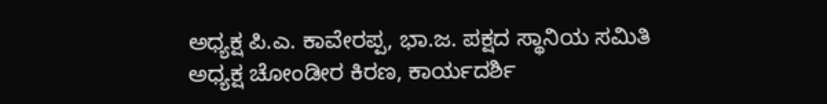ಅಧ್ಯಕ್ಷ ಪಿ.ಎ. ಕಾವೇರಪ್ಪ, ಭಾ.ಜ. ಪಕ್ಷದ ಸ್ಥಾನಿಯ ಸಮಿತಿ ಅಧ್ಯಕ್ಷ ಚೋಂಡೀರ ಕಿರಣ, ಕಾರ್ಯದರ್ಶಿ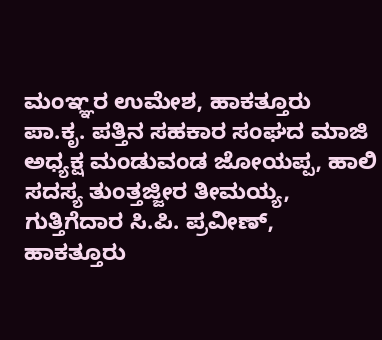ಮಂಞ್ಞರ ಉಮೇಶ, ಹಾಕತ್ತೂರು ಪಾ.ಕೃ. ಪತ್ತಿನ ಸಹಕಾರ ಸಂಘದ ಮಾಜಿ ಅಧ್ಯಕ್ಷ ಮಂಡುವಂಡ ಜೋಯಪ್ಪ, ಹಾಲಿ ಸದಸ್ಯ ತುಂತ್ತಜ್ಜೀರ ತೀಮಯ್ಯ, ಗುತ್ತಿಗೆದಾರ ಸಿ.ಪಿ. ಪ್ರವೀಣ್, ಹಾಕತ್ತೂರು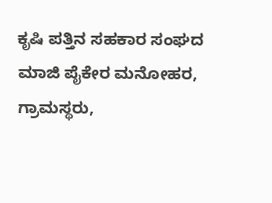ಕೃಷಿ ಪತ್ತಿನ ಸಹಕಾರ ಸಂಘದ ಮಾಜಿ ಪೈಕೇರ ಮನೋಹರ, ಗ್ರಾಮಸ್ಥರು,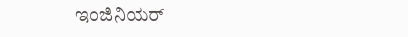ಇಂಜಿನಿಯರ್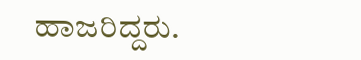ಹಾಜರಿದ್ದರು.